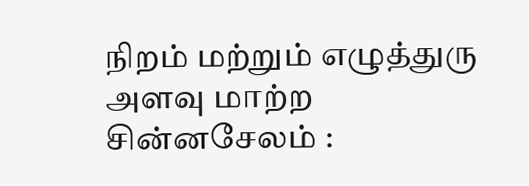நிறம் மற்றும் எழுத்துரு அளவு மாற்ற
சின்னசேலம் :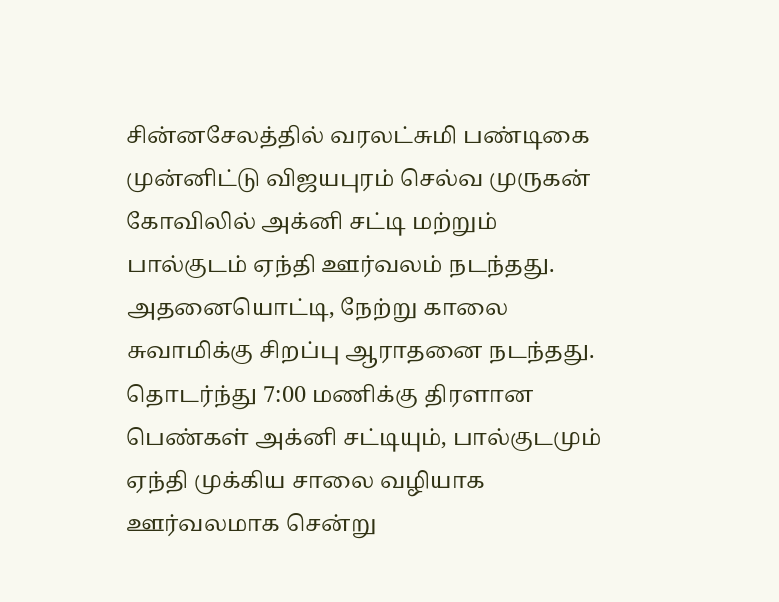சின்னசேலத்தில் வரலட்சுமி பண்டிகை முன்னிட்டு விஜயபுரம் செல்வ முருகன் கோவிலில் அக்னி சட்டி மற்றும் பால்குடம் ஏந்தி ஊர்வலம் நடந்தது.
அதனையொட்டி, நேற்று காலை சுவாமிக்கு சிறப்பு ஆராதனை நடந்தது. தொடர்ந்து 7:00 மணிக்கு திரளான பெண்கள் அக்னி சட்டியும், பால்குடமும் ஏந்தி முக்கிய சாலை வழியாக ஊர்வலமாக சென்று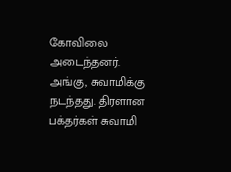கோவிலை அடைந்தனர்.
அங்கு, சுவாமிக்கு நடந்தது. திரளான பக்தர்கள் சுவாமி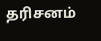தரிசனம்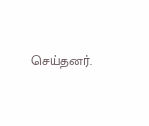செய்தனர்.